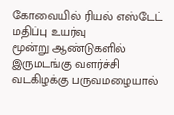கோவையில் ரியல் எஸ்டேட் மதிப்பு உயர்வு
மூன்று ஆண்டுகளில் இருமடங்கு வளர்ச்சி
வடகிழக்கு பருவமழையால்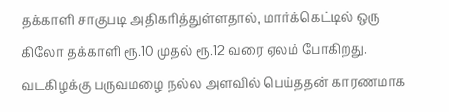தக்காளி சாகுபடி அதிகரித்துள்ளதால், மார்க்கெட்டில் ஒரு கிலோ தக்காளி ரூ.10 முதல் ரூ.12 வரை ஏலம் போகிறது.
வடகிழக்கு பருவமழை நல்ல அளவில் பெய்ததன் காரணமாக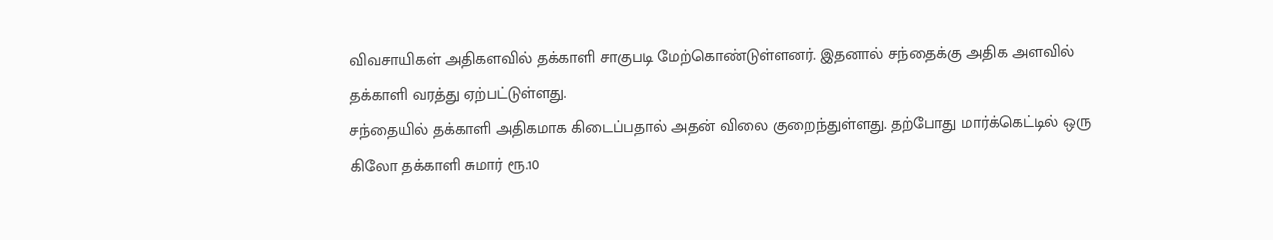விவசாயிகள் அதிகளவில் தக்காளி சாகுபடி மேற்கொண்டுள்ளனர். இதனால் சந்தைக்கு அதிக அளவில் தக்காளி வரத்து ஏற்பட்டுள்ளது.
சந்தையில் தக்காளி அதிகமாக கிடைப்பதால் அதன் விலை குறைந்துள்ளது. தற்போது மார்க்கெட்டில் ஒரு கிலோ தக்காளி சுமார் ரூ.10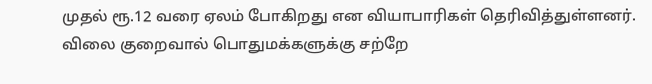முதல் ரூ.12 வரை ஏலம் போகிறது என வியாபாரிகள் தெரிவித்துள்ளனர்.
விலை குறைவால் பொதுமக்களுக்கு சற்றே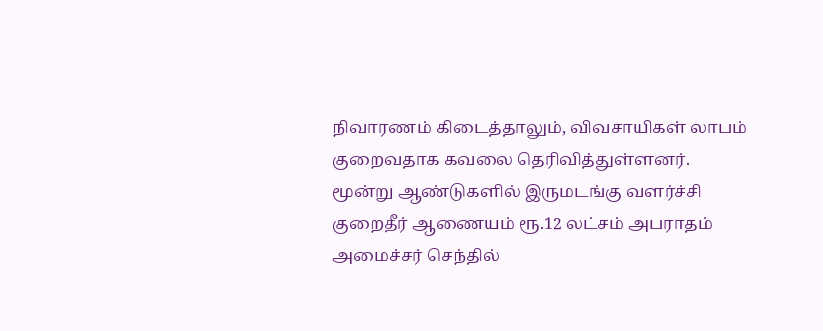நிவாரணம் கிடைத்தாலும், விவசாயிகள் லாபம் குறைவதாக கவலை தெரிவித்துள்ளனர்.
மூன்று ஆண்டுகளில் இருமடங்கு வளர்ச்சி
குறைதீர் ஆணையம் ரூ.12 லட்சம் அபராதம்
அமைச்சர் செந்தில்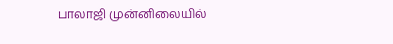பாலாஜி முன்னிலையில்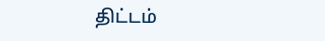திட்டம்